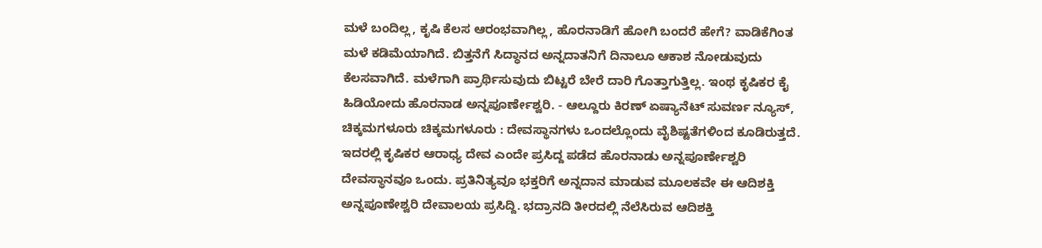ಮಳೆ ಬಂದಿಲ್ಲ, ಕೃಷಿ ಕೆಲಸ ಆರಂಭವಾಗಿಲ್ಲ, ಹೊರನಾಡಿಗೆ ಹೋಗಿ ಬಂದರೆ ಹೇಗೆ? ವಾಡಿಕೆಗಿಂತ ಮಳೆ ಕಡಿಮೆಯಾಗಿದೆ. ಬಿತ್ತನೆಗೆ ಸಿದ್ಧಾನದ ಅನ್ನದಾತನಿಗೆ ದಿನಾಲೂ ಆಕಾಶ ನೋಡುವುದು ಕೆಲಸವಾಗಿದೆ. ಮಳೆಗಾಗಿ ಪ್ರಾರ್ಥಿಸುವುದು ಬಿಟ್ಟರೆ ಬೇರೆ ದಾರಿ ಗೊತ್ತಾಗುತ್ತಿಲ್ಲ. ಇಂಥ ಕೃಷಿಕರ ಕೈ ಹಿಡಿಯೋದು ಹೊರನಾಡ ಅನ್ನಪೂರ್ಣೇಶ್ವರಿ. - ಆಲ್ದೂರು ಕಿರಣ್ ಏಷ್ಯಾನೆಟ್ ಸುವರ್ಣ ನ್ಯೂಸ್, ಚಿಕ್ಕಮಗಳೂರು ಚಿಕ್ಕಮಗಳೂರು : ದೇವಸ್ಥಾನಗಳು ಒಂದಲ್ಲೊಂದು ವೈಶಿಷ್ಟತೆಗಳಿಂದ ಕೂಡಿರುತ್ತದೆ. ಇದರಲ್ಲಿ ಕೃಷಿಕರ ಆರಾಧ್ಯ ದೇವ ಎಂದೇ ಪ್ರಸಿದ್ದ ಪಡೆದ ಹೊರನಾಡು ಅನ್ನಪೂರ್ಣೇಶ್ವರಿ ದೇವಸ್ಥಾನವೂ ಒಂದು. ಪ್ರತಿನಿತ್ಯವೂ ಭಕ್ತರಿಗೆ ಅನ್ನದಾನ ಮಾಡುವ ಮೂಲಕವೇ ಈ ಆದಿಶಕ್ತಿ ಅನ್ನಪೂಣೇಶ್ವರಿ ದೇವಾಲಯ ಪ್ರಸಿದ್ದಿ. ಭದ್ರಾನದಿ ತೀರದಲ್ಲಿ ನೆಲೆಸಿರುವ ಆದಿಶಕ್ತಿ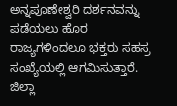ಅನ್ನಪೂಣೇಶ್ವರಿ ದರ್ಶನವನ್ನು ಪಡೆಯಲು ಹೊರ ರಾಜ್ಯಗಳಿಂದಲೂ ಭಕ್ತರು ಸಹಸ್ರ ಸಂಖ್ಯೆಯಲ್ಲಿ ಆಗಮಿಸುತ್ತಾರೆ. ಜಿಲ್ಲಾ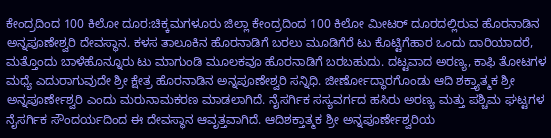ಕೇಂದ್ರದಿಂದ 100 ಕಿಲೋ ದೂರ:ಚಿಕ್ಕಮಗಳೂರು ಜಿಲ್ಲಾ ಕೇಂದ್ರದಿಂದ 100 ಕಿಲೋ ಮೀಟರ್ ದೂರದಲ್ಲಿರುವ ಹೊರನಾಡಿನ ಅನ್ನಪೂಣೇಶ್ವರಿ ದೇವಸ್ಥಾನ. ಕಳಸ ತಾಲೂಕಿನ ಹೊರನಾಡಿಗೆ ಬರಲು ಮೂಡಿಗೆರೆ ಟು ಕೊಟ್ಟಿಗೆಹಾರ ಒಂದು ದಾರಿಯಾದರೆ, ಮತ್ತೊಂದು ಬಾಳೆಹೊನ್ನೂರು ಟು ಮಾಗುಂಡಿ ಮೂಲಕವೂ ಹೊರನಾಡಿಗೆ ಬರಬಹುದು. ದಟ್ಟವಾದ ಅರಣ್ಯ, ಕಾಫಿ ತೋಟಗಳ ಮಧ್ಯೆ ಎದುರಾಗುವುದೇ ಶ್ರೀ ಕ್ಷೇತ್ರ ಹೊರನಾಡಿನ ಅನ್ನಪೂಣೇಶ್ವರಿ ಸನ್ನಿಧಿ. ಜೀರ್ಣೋದ್ಧಾರಗೊಂಡು ಆದಿ ಶಕ್ತ್ಯಾತ್ಮಕ ಶ್ರೀ ಅನ್ನಪೂರ್ಣೇಶ್ವರಿ ಎಂದು ಮರುನಾಮಕರಣ ಮಾಡಲಾಗಿದೆ. ನೈಸರ್ಗಿಕ ಸಸ್ಯವರ್ಗದ ಹಸಿರು ಅರಣ್ಯ ಮತ್ತು ಪಶ್ಚಿಮ ಘಟ್ಟಗಳ ನೈಸರ್ಗಿಕ ಸೌಂದರ್ಯದಿಂದ ಈ ದೇವಸ್ಥಾನ ಆವೃತ್ತವಾಗಿದೆ. ಆದಿಶಕ್ತಾತ್ಮಕ ಶ್ರೀ ಅನ್ನಪೂರ್ಣೇಶ್ವರಿಯ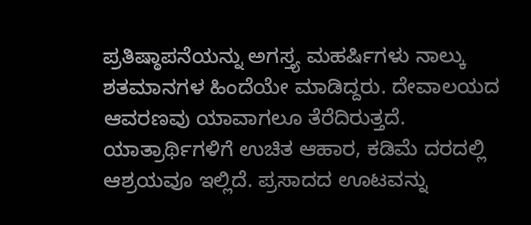ಪ್ರತಿಷ್ಠಾಪನೆಯನ್ನು ಅಗಸ್ತ್ಯ ಮಹರ್ಷಿಗಳು ನಾಲ್ಕು ಶತಮಾನಗಳ ಹಿಂದೆಯೇ ಮಾಡಿದ್ದರು. ದೇವಾಲಯದ ಆವರಣವು ಯಾವಾಗಲೂ ತೆರೆದಿರುತ್ತದೆ. ಯಾತ್ರಾರ್ಥಿಗಳಿಗೆ ಉಚಿತ ಆಹಾರ, ಕಡಿಮೆ ದರದಲ್ಲಿ ಆಶ್ರಯವೂ ಇಲ್ಲಿದೆ. ಪ್ರಸಾದದ ಊಟವನ್ನು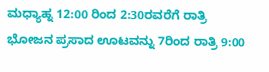ಮಧ್ಯಾಹ್ನ 12:00 ರಿಂದ 2:30ರವರೆಗೆ ರಾತ್ರಿ ಭೋಜನ ಪ್ರಸಾದ ಊಟವನ್ನು 7ರಿಂದ ರಾತ್ರಿ 9:00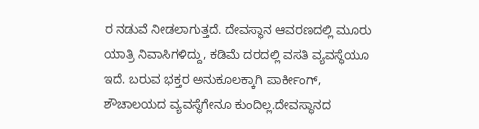ರ ನಡುವೆ ನೀಡಲಾಗುತ್ತದೆ. ದೇವಸ್ಥಾನ ಆವರಣದಲ್ಲಿ ಮೂರು ಯಾತ್ರಿ ನಿವಾಸಿಗಳಿದ್ದು, ಕಡಿಮೆ ದರದಲ್ಲಿ ವಸತಿ ವ್ಯವಸ್ಥೆಯೂ ಇದೆ. ಬರುವ ಭಕ್ತರ ಅನುಕೂಲಕ್ಕಾಗಿ ಪಾರ್ಕೀಂಗ್, ಶೌಚಾಲಯದ ವ್ಯವಸ್ಥೆಗೇನೂ ಕುಂದಿಲ್ಲ.ದೇವಸ್ಥಾನದ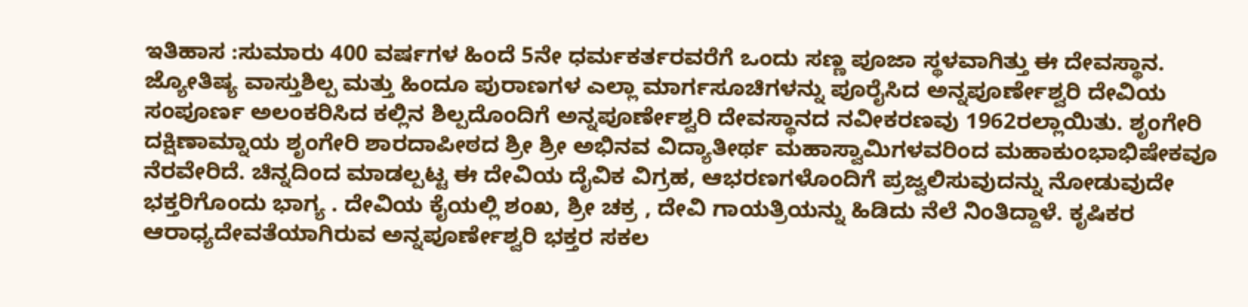ಇತಿಹಾಸ :ಸುಮಾರು 400 ವರ್ಷಗಳ ಹಿಂದೆ 5ನೇ ಧರ್ಮಕರ್ತರವರೆಗೆ ಒಂದು ಸಣ್ಣ ಪೂಜಾ ಸ್ಥಳವಾಗಿತ್ತು ಈ ದೇವಸ್ಥಾನ. ಜ್ಯೋತಿಷ್ಯ ವಾಸ್ತುಶಿಲ್ಪ ಮತ್ತು ಹಿಂದೂ ಪುರಾಣಗಳ ಎಲ್ಲಾ ಮಾರ್ಗಸೂಚಿಗಳನ್ನು ಪೂರೈಸಿದ ಅನ್ನಪೂರ್ಣೇಶ್ವರಿ ದೇವಿಯ ಸಂಪೂರ್ಣ ಅಲಂಕರಿಸಿದ ಕಲ್ಲಿನ ಶಿಲ್ಪದೊಂದಿಗೆ ಅನ್ನಪೂರ್ಣೇಶ್ವರಿ ದೇವಸ್ಥಾನದ ನವೀಕರಣವು 1962ರಲ್ಲಾಯಿತು. ಶೃಂಗೇರಿ ದಕ್ಷಿಣಾಮ್ನಾಯ ಶೃಂಗೇರಿ ಶಾರದಾಪೀಠದ ಶ್ರೀ ಶ್ರೀ ಅಭಿನವ ವಿದ್ಯಾತೀರ್ಥ ಮಹಾಸ್ವಾಮಿಗಳವರಿಂದ ಮಹಾಕುಂಭಾಭಿಷೇಕವೂ ನೆರವೇರಿದೆ. ಚಿನ್ನದಿಂದ ಮಾಡಲ್ಪಟ್ಟ ಈ ದೇವಿಯ ದೈವಿಕ ವಿಗ್ರಹ, ಆಭರಣಗಳೊಂದಿಗೆ ಪ್ರಜ್ವಲಿಸುವುದನ್ನು ನೋಡುವುದೇ ಭಕ್ತರಿಗೊಂದು ಭಾಗ್ಯ . ದೇವಿಯ ಕೈಯಲ್ಲಿ ಶಂಖ, ಶ್ರೀ ಚಕ್ರ , ದೇವಿ ಗಾಯತ್ರಿಯನ್ನು ಹಿಡಿದು ನೆಲೆ ನಿಂತಿದ್ದಾಳೆ. ಕೃಷಿಕರ ಆರಾಧ್ಯದೇವತೆಯಾಗಿರುವ ಅನ್ನಪೂರ್ಣೇಶ್ವರಿ ಭಕ್ತರ ಸಕಲ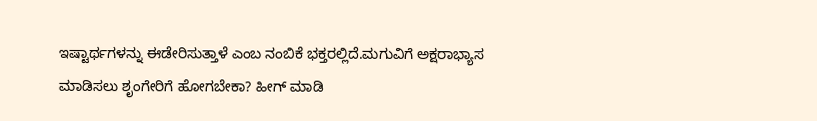ಇಷ್ಟಾರ್ಥಗಳನ್ನು ಈಡೇರಿಸುತ್ತಾಳೆ ಎಂಬ ನಂಬಿಕೆ ಭಕ್ತರಲ್ಲಿದೆ.ಮಗುವಿಗೆ ಅಕ್ಷರಾಭ್ಯಾಸ ಮಾಡಿಸಲು ಶೃಂಗೇರಿಗೆ ಹೋಗಬೇಕಾ? ಹೀಗ್ ಮಾಡಿ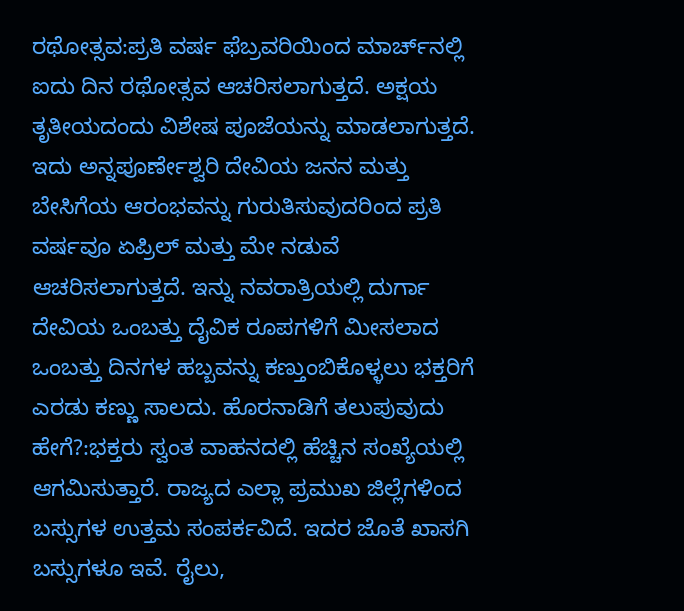ರಥೋತ್ಸವ:ಪ್ರತಿ ವರ್ಷ ಫೆಬ್ರವರಿಯಿಂದ ಮಾರ್ಚ್‌ನಲ್ಲಿ ಐದು ದಿನ ರಥೋತ್ಸವ ಆಚರಿಸಲಾಗುತ್ತದೆ. ಅಕ್ಷಯ ತೃತೀಯದಂದು ವಿಶೇಷ ಪೂಜೆಯನ್ನು ಮಾಡಲಾಗುತ್ತದೆ. ಇದು ಅನ್ನಪೂರ್ಣೇಶ್ವರಿ ದೇವಿಯ ಜನನ ಮತ್ತು ಬೇಸಿಗೆಯ ಆರಂಭವನ್ನು ಗುರುತಿಸುವುದರಿಂದ ಪ್ರತಿ ವರ್ಷವೂ ಏಪ್ರಿಲ್ ಮತ್ತು ಮೇ ನಡುವೆ ಆಚರಿಸಲಾಗುತ್ತದೆ. ಇನ್ನು ನವರಾತ್ರಿಯಲ್ಲಿ ದುರ್ಗಾ ದೇವಿಯ ಒಂಬತ್ತು ದೈವಿಕ ರೂಪಗಳಿಗೆ ಮೀಸಲಾದ ಒಂಬತ್ತು ದಿನಗಳ ಹಬ್ಬವನ್ನು ಕಣ್ತುಂಬಿಕೊಳ್ಳಲು ಭಕ್ತರಿಗೆ ಎರಡು ಕಣ್ಣು ಸಾಲದು. ಹೊರನಾಡಿಗೆ ತಲುಪುವುದು ಹೇಗೆ?:ಭಕ್ತರು ಸ್ವಂತ ವಾಹನದಲ್ಲಿ ಹೆಚ್ಚಿನ ಸಂಖ್ಯೆಯಲ್ಲಿ ಆಗಮಿಸುತ್ತಾರೆ. ರಾಜ್ಯದ ಎಲ್ಲಾ ಪ್ರಮುಖ ಜಿಲ್ಲೆಗಳಿಂದ ಬಸ್ಸುಗಳ ಉತ್ತಮ ಸಂಪರ್ಕವಿದೆ. ಇದರ ಜೊತೆ ಖಾಸಗಿ ಬಸ್ಸುಗಳೂ ಇವೆ. ರೈಲು,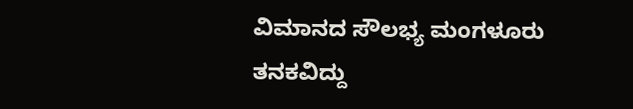ವಿಮಾನದ ಸೌಲಭ್ಯ ಮಂಗಳೂರು ತನಕವಿದ್ದು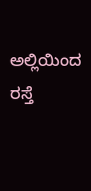ಅಲ್ಲಿಯಿಂದ ರಸ್ತೆ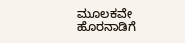ಮೂಲಕವೇ ಹೊರನಾಡಿಗೆ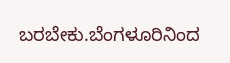ಬರಬೇಕು.ಬೆಂಗಳೂರಿನಿಂದ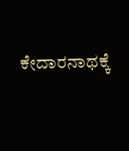ಕೇದಾರನಾಥಕ್ಕೆ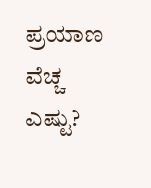ಪ್ರಯಾಣ ವೆಚ್ಚ ಎಷ್ಟು?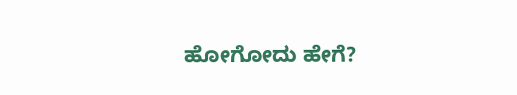ಹೋಗೋದು ಹೇಗೆ?